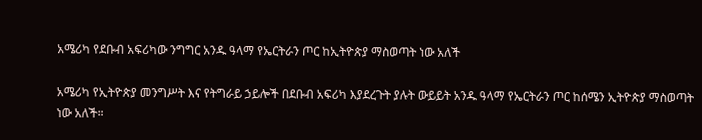አሜሪካ የደቡብ አፍሪካው ንግግር አንዱ ዓላማ የኤርትራን ጦር ከኢትዮጵያ ማስወጣት ነው አለች

አሜሪካ የኢትዮጵያ መንግሥት እና የትግራይ ኃይሎች በደቡብ አፍሪካ እያደረጉት ያሉት ውይይት አንዱ ዓላማ የኤርትራን ጦር ከሰሜን ኢትዮጵያ ማስወጣት ነው አለች።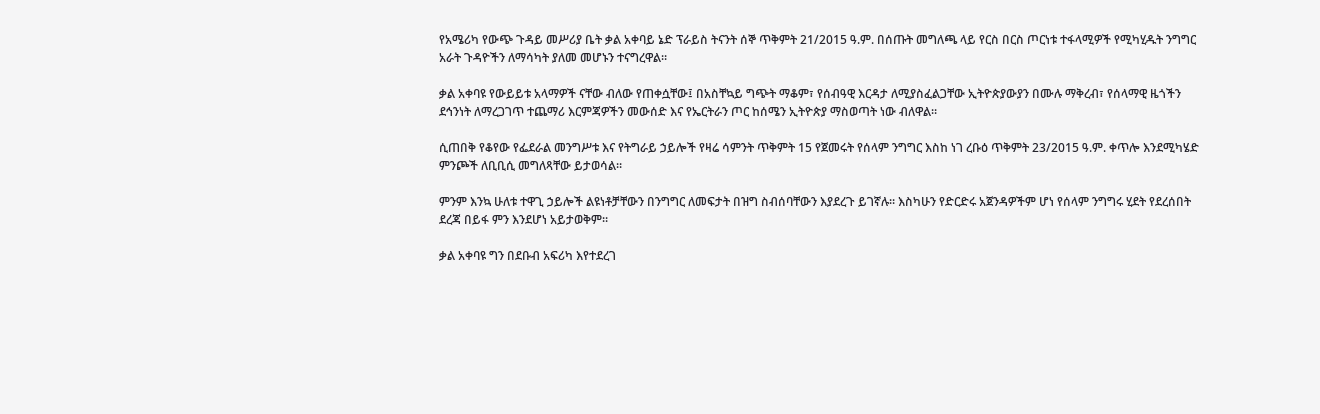የአሜሪካ የውጭ ጉዳይ መሥሪያ ቤት ቃል አቀባይ ኔድ ፕራይስ ትናንት ሰኞ ጥቅምት 21/2015 ዓ.ም. በሰጡት መግለጫ ላይ የርስ በርስ ጦርነቱ ተፋላሚዎች የሚካሂዱት ንግግር አራት ጉዳዮችን ለማሳካት ያለመ መሆኑን ተናግረዋል።

ቃል አቀባዩ የውይይቱ አላማዎች ናቸው ብለው የጠቀሷቸው፤ በአስቸኳይ ግጭት ማቆም፣ የሰብዓዊ እርዳታ ለሚያስፈልጋቸው ኢትዮጵያውያን በሙሉ ማቅረብ፣ የሰላማዊ ዜጎችን ደኅንነት ለማረጋገጥ ተጨማሪ እርምጃዎችን መውሰድ እና የኤርትራን ጦር ከሰሜን ኢትዮጵያ ማስወጣት ነው ብለዋል።

ሲጠበቅ የቆየው የፌደራል መንግሥቱ እና የትግራይ ኃይሎች የዛሬ ሳምንት ጥቅምት 15 የጀመሩት የሰላም ንግግር እስከ ነገ ረቡዕ ጥቅምት 23/2015 ዓ.ም. ቀጥሎ እንደሚካሄድ ምንጮች ለቢቢሲ መግለጻቸው ይታወሳል።

ምንም እንኳ ሁለቱ ተዋጊ ኃይሎች ልዩነቶቻቸውን በንግግር ለመፍታት በዝግ ስብሰባቸውን እያደረጉ ይገኛሉ። እስካሁን የድርድሩ አጀንዳዎችም ሆነ የሰላም ንግግሩ ሂደት የደረሰበት ደረጃ በይፋ ምን እንደሆነ አይታወቅም።

ቃል አቀባዩ ግን በደቡብ አፍሪካ እየተደረገ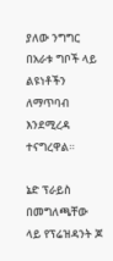ያለው ንግግር በአራቱ ግቦች ላይ ልዩነቶችን ለማጥባብ እንደሚረዳ ተናግረዋል።

ኔድ ፕራይስ በመግለጫቸው ላይ የፕሬዝዳንት ጆ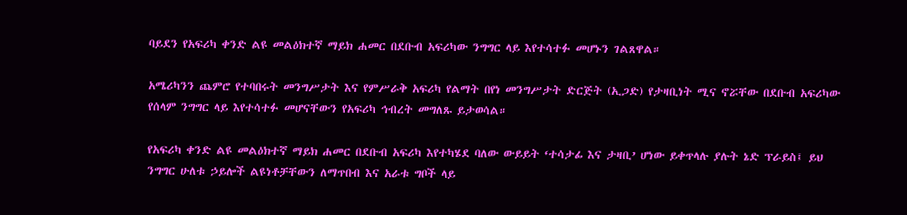ባይደን የአፍሪካ ቀንድ ልዩ መልዕክተኛ ማይክ ሐመር በደቡብ አፍሪካው ንግግር ላይ እየተሳተፉ መሆኑን ገልጸዋል።

አሜሪካንን ጨምሮ የተባበሩት መንግሥታት እና የምሥራቅ አፍሪካ የልማት በየነ መንግሥታት ድርጅት (ኢጋድ) የታዛቢነት ሚና ኖሯቸው በደቡብ አፍሪካው የሰላም ንግግር ላይ እየተሳተፉ መሆናቸውን የአፍሪካ ኅብረት መግለጹ ይታወሳል።

የአፍሪካ ቀንድ ልዩ መልዕክተኛ ማይክ ሐመር በደቡብ አፍሪካ እየተካሄደ ባለው ውይይት ‘ተሳታፊ እና ታዛቢ’ ሆነው ይቀጥላሉ ያሉት ኔድ ፕራይስ፤ ይህ ንግግር ሁለቱ ኃይሎች ልዩነቶቻቸውን ለማጥበብ እና አራቱ ግቦች ላይ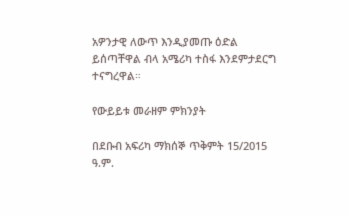አዎንታዊ ለውጥ እንዲያመጡ ዕድል ይሰጣቸዋል ብላ አሜሪካ ተስፋ እንደምታደርግ ተናግረዋል።

የውይይቱ መራዘም ምክንያት

በደቡብ አፍሪካ ማክሰኞ ጥቅምት 15/2015 ዓ.ም.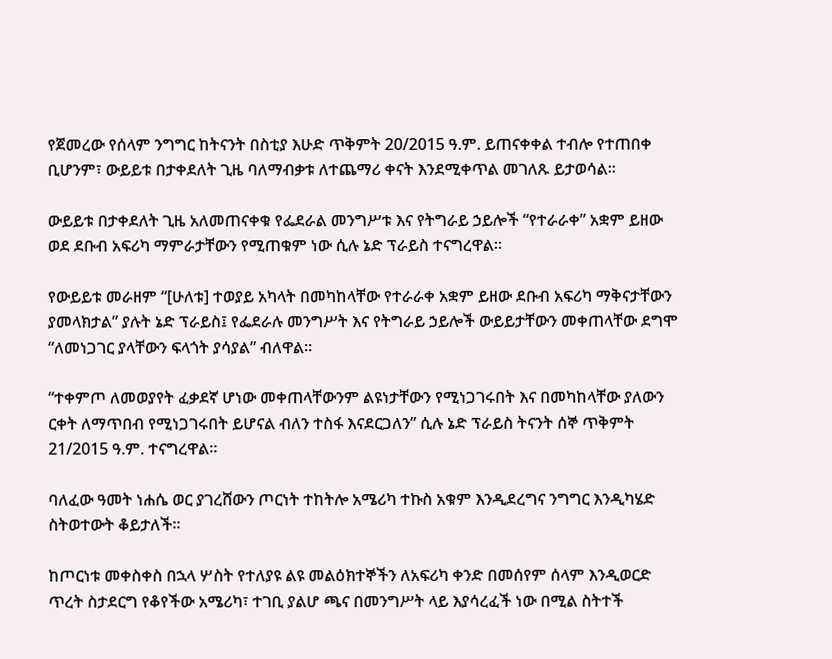የጀመረው የሰላም ንግግር ከትናንት በስቲያ እሁድ ጥቅምት 20/2015 ዓ.ም. ይጠናቀቀል ተብሎ የተጠበቀ ቢሆንም፣ ውይይቱ በታቀደለት ጊዜ ባለማብቃቱ ለተጨማሪ ቀናት እንደሚቀጥል መገለጹ ይታወሳል።

ውይይቱ በታቀደለት ጊዜ አለመጠናቀቁ የፌደራል መንግሥቱ እና የትግራይ ኃይሎች “የተራራቀ” አቋም ይዘው ወደ ደቡብ አፍሪካ ማምራታቸውን የሚጠቁም ነው ሲሉ ኔድ ፕራይስ ተናግረዋል።

የውይይቱ መራዘም “[ሁለቱ] ተወያይ አካላት በመካከላቸው የተራራቀ አቋም ይዘው ደቡብ አፍሪካ ማቅናታቸውን ያመላክታል” ያሉት ኔድ ፕራይስ፤ የፌደራሉ መንግሥት እና የትግራይ ኃይሎች ውይይታቸውን መቀጠላቸው ደግሞ “ለመነጋገር ያላቸውን ፍላጎት ያሳያል” ብለዋል።

“ተቀምጦ ለመወያየት ፈቃደኛ ሆነው መቀጠላቸውንም ልዩነታቸውን የሚነጋገሩበት እና በመካከላቸው ያለውን ርቀት ለማጥበብ የሚነጋገሩበት ይሆናል ብለን ተስፋ እናደርጋለን” ሲሉ ኔድ ፕራይስ ትናንት ሰኞ ጥቅምት 21/2015 ዓ.ም. ተናግረዋል።

ባለፈው ዓመት ነሐሴ ወር ያገረሸውን ጦርነት ተከትሎ አሜሪካ ተኩስ አቁም እንዲደረግና ንግግር እንዲካሄድ ስትወተውት ቆይታለች።

ከጦርነቱ መቀስቀስ በኋላ ሦስት የተለያዩ ልዩ መልዕክተኞችን ለአፍሪካ ቀንድ በመሰየም ሰላም እንዲወርድ ጥረት ስታደርግ የቆየችው አሜሪካ፣ ተገቢ ያልሆ ጫና በመንግሥት ላይ እያሳረፈች ነው በሚል ስትተች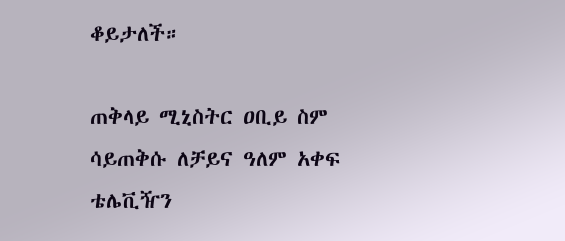ቆይታለች።

ጠቅላይ ሚኒስትር ዐቢይ ስም ሳይጠቅሱ ለቻይና ዓለም አቀፍ ቴሌቪዥን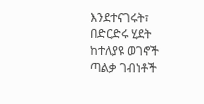እንደተናገሩት፣ በድርድሩ ሂደት ከተለያዩ ወገኖች ጣልቃ ገብነቶች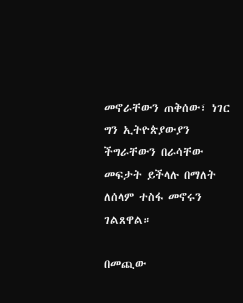መኖራቸውን ጠቅሰው፣ ነገር ግን ኢትዮጵያውያን ችግራቸውን በራሳቸው መፍታት ይችላሉ በማለት ለሰላም ተስፋ መኖሩን ገልጸዋል።

በመጪው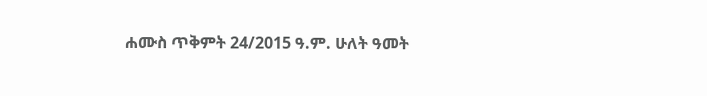ሐሙስ ጥቅምት 24/2015 ዓ.ም. ሁለት ዓመት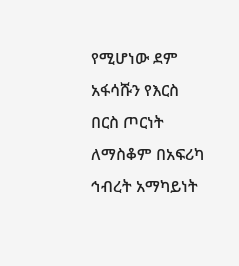የሚሆነው ደም አፋሳሹን የእርስ በርስ ጦርነት ለማስቆም በአፍሪካ ኅብረት አማካይነት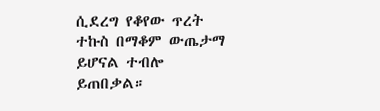ሲደረግ የቆየው ጥረት ተኩስ በማቆም ውጤታማ ይሆናል ተብሎ ይጠበቃል።